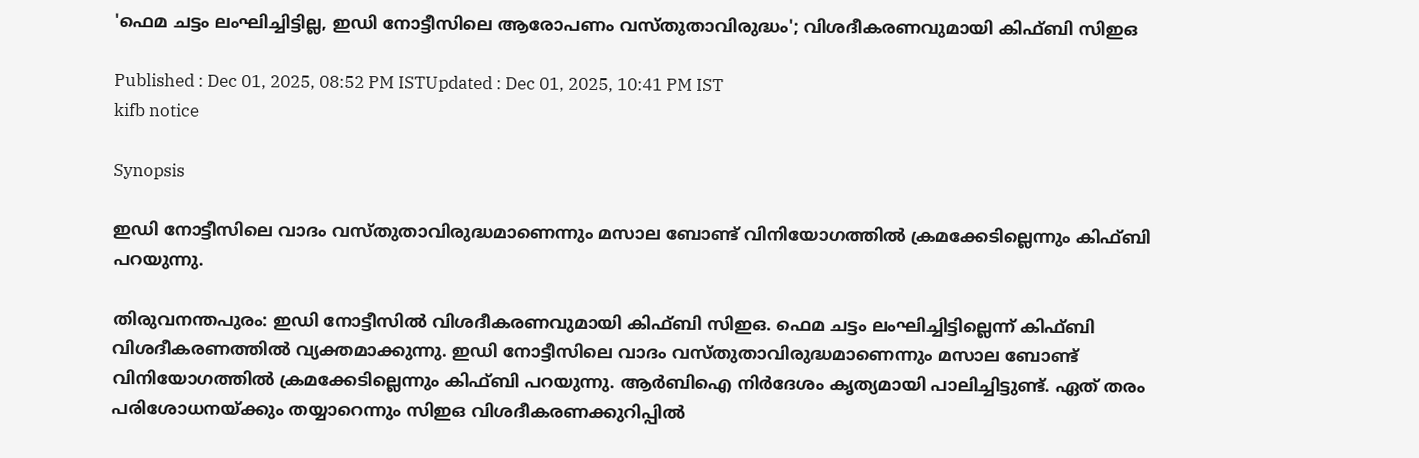'ഫെമ ച‌‌ട്ടം ലംഘിച്ചിട്ടില്ല, ഇഡി നോട്ടീസിലെ ആരോപണം വസ്തുതാവിരുദ്ധം'; വിശദീകരണവുമായി കിഫ്ബി സിഇഒ

Published : Dec 01, 2025, 08:52 PM ISTUpdated : Dec 01, 2025, 10:41 PM IST
kifb notice

Synopsis

ഇഡി നോട്ടീസിലെ വാദം വസ്തുതാവിരുദ്ധമാണെന്നും മസാല ബോണ്ട് വിനിയോഗത്തിൽ ക്രമക്കേടില്ലെന്നും കിഫ്ബി പറയുന്നു.

തിരുവനന്തപുരം: ഇഡി നോട്ടീസിൽ വിശദീകരണവുമായി കിഫ്ബി സിഇഒ. ഫെമ ച‌ട്ടം ലംഘിച്ചിട്ടില്ലെന്ന് കിഫ്ബി വിശദീകരണത്തിൽ വ്യക്തമാക്കുന്നു. ഇഡി നോട്ടീസിലെ വാദം വസ്തുതാവിരുദ്ധമാണെന്നും മസാല ബോണ്ട് വിനിയോഗത്തിൽ ക്രമക്കേടില്ലെന്നും കിഫ്ബി പറയുന്നു. ആർബിഐ നിർദേശം കൃത്യമായി പാലിച്ചിട്ടുണ്ട്. ഏത് തരം പരിശോധനയ്ക്കും തയ്യാറെന്നും സിഇഒ വിശദീകരണക്കുറിപ്പിൽ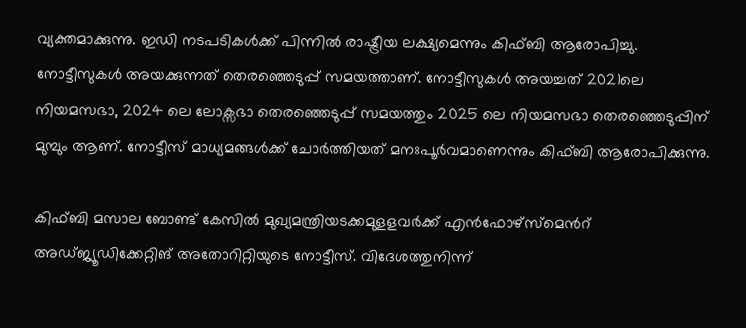വ്യക്തമാക്കുന്നു. ഇഡി നടപടികൾക്ക് പിന്നിൽ രാഷ്ട്രീയ ലക്ഷ്യമെന്നും കിഫ്ബി ആരോപിച്ചു. നോട്ടീസുകൾ അയക്കുന്നത് തെരഞ്ഞെടുപ്പ് സമയത്താണ്. നോട്ടീസുകൾ അയച്ചത് 2021ലെ നിയമസഭാ, 2024 ലെ ലോക്സഭാ തെരഞ്ഞെടുപ്പ് സമയത്തും 2025 ലെ നിയമസഭാ തെരഞ്ഞെടുപ്പിന് മുമ്പും ആണ്. നോട്ടീസ് മാധ്യമങ്ങൾക്ക് ചോർത്തിയത് മനഃപൂർവമാണെന്നും കിഫ്ബി ആരോപിക്കുന്നു.

കിഫ്ബി മസാല ബോണ്ട് കേസിൽ മുഖ്യമന്ത്രിയടക്കമുളളവർ‍ക്ക് എൻഫോഴ്സ്മെന്‍റ് അഡ്ജ്യൂഡിക്കേറ്റിങ് അതോറിറ്റിയുടെ നോട്ടീസ്. വിദേശത്തുനിന്ന്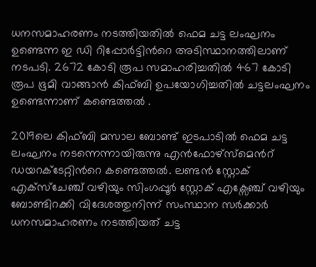ധനസമാഹരണം നടത്തിയതിൽ ഫെമ ചട്ട ലംഘനം ഉണ്ടെന്ന ഇ ഡി റിപ്പോർട്ടിന്‍റെ അടിസ്ഥാനത്തിലാണ് നടപടി. 2672 കോടി രൂപ സമാഹരിച്ചതിൽ 467 കോടി രൂപ ഭൂമി വാങ്ങാൻ കിഫ്ബി ഉപയോഗിച്ചതിൽ ചട്ടലംഘനം ഉണ്ടെന്നാണ് കണ്ടെത്തൽ .

2019ലെ കിഫ്ബി മസാല ബോണ്ട് ഇടപാടിൽ ഫെമ ചട്ട ലംഘനം നടന്നെന്നായിരുന്നു എൻഫോഴ്സ്മെന്‍റ് ഡയറക്ടേറ്റിന്‍റെ കണ്ടെത്തൽ. ലണ്ടൻ സ്റ്റോക് എക്സ്ചേഞ്ച് വഴിയും സിംഗപ്പൂ‍ർ സ്റ്റോക് എക്സേഞ്ച് വഴിയും ബോണ്ടിറക്കി വിദേശത്തുനിന്ന് സംസ്ഥാന സർക്കാർ ധനസമാഹരണം നടത്തിയത് ചട്ട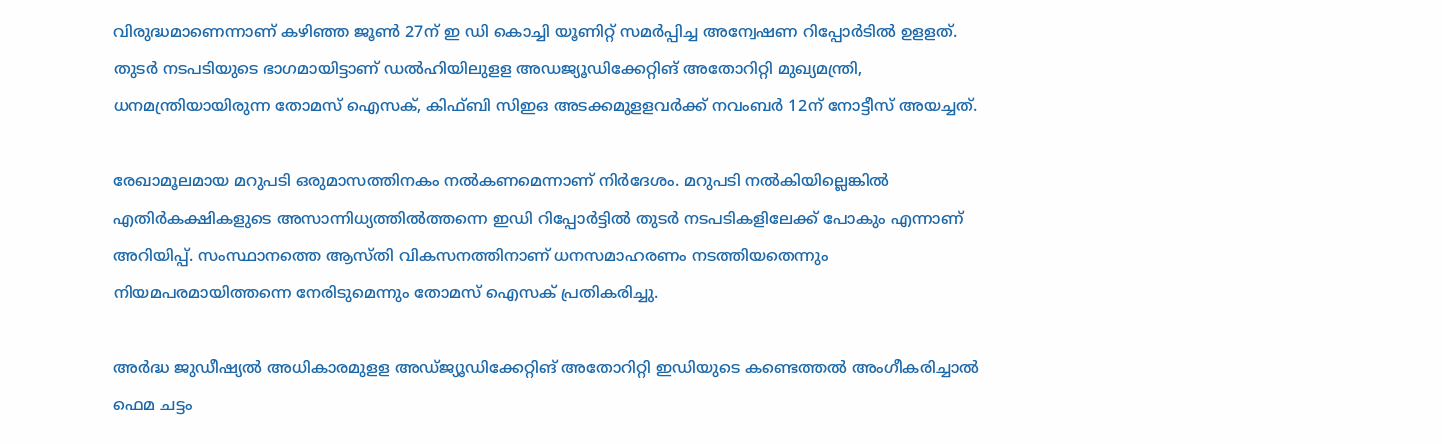വിരുദ്ധമാണെന്നാണ് കഴിഞ്ഞ ജൂൺ 27ന് ഇ ഡി കൊച്ചി യൂണിറ്റ് സമർപ്പിച്ച അന്വേഷണ റിപ്പോർടിൽ ഉളളത്. തുടർ നടപടിയുടെ ഭാഗമായിട്ടാണ് ഡൽഹിയിലുളള അഡജ്യൂഡിക്കേറ്റിങ് അതോറിറ്റി മുഖ്യമന്ത്രി, ധനമന്ത്രിയായിരുന്ന തോമസ് ഐസക്, കിഫ്ബി സിഇഒ അടക്കമുളളവർക്ക് നവംബർ 12ന് നോട്ടീസ് അയച്ചത്.

രേഖാമൂലമായ മറുപടി ഒരുമാസത്തിനകം നൽകണമെന്നാണ് നിർദേശം. മറുപടി നൽകിയില്ലെങ്കിൽ എതിർകക്ഷികളുടെ അസാന്നിധ്യത്തിൽത്തന്നെ ഇഡി റിപ്പോ‍ർട്ടിൽ തുടർ നടപടികളിലേക്ക് പോകും എന്നാണ് അറിയിപ്പ്. സംസ്ഥാനത്തെ ആസ്തി വികസനത്തിനാണ് ധനസമാഹരണം നടത്തിയതെന്നും നിയമപരമായിത്തന്നെ നേരിടുമെന്നും തോമസ് ഐസക് പ്രതികരിച്ചു.

അർദ്ധ ജു‍ഡീഷ്യൽ അധികാരമുളള അഡ്ജ്യൂഡിക്കേറ്റിങ് അതോറിറ്റി ഇഡിയുടെ കണ്ടെത്തൽ അംഗീകരിച്ചാൽ ഫെമ ചട്ടം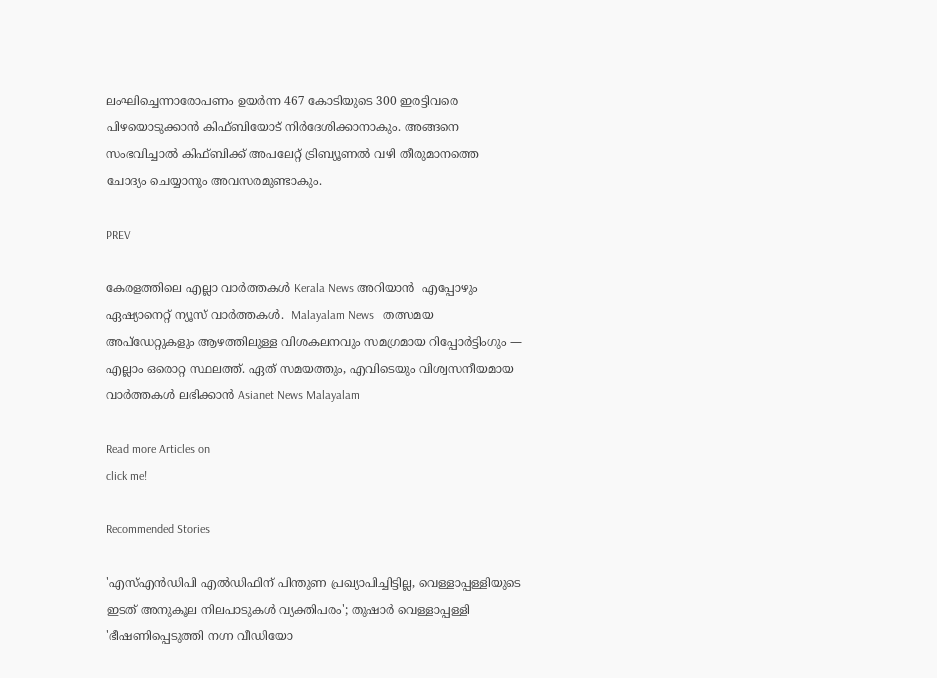ലംഘിച്ചെന്നാരോപണം ഉയർ‍ന്ന 467 കോടിയുടെ 300 ഇരട്ടിവരെ പിഴയൊടുക്കാൻ കിഫ്ബിയോട് നിർദേശിക്കാനാകും. അങ്ങനെ സംഭവിച്ചാൽ കിഫ്ബിക്ക് അപലേറ്റ് ട്രിബ്യൂണൽ വഴി തീരുമാനത്തെ ചോദ്യം ചെയ്യാനും അവസരമുണ്ടാകും.

PREV

കേരളത്തിലെ എല്ലാ വാർത്തകൾ Kerala News അറിയാൻ  എപ്പോഴും ഏഷ്യാനെറ്റ് ന്യൂസ് വാർത്തകൾ.  Malayalam News   തത്സമയ അപ്‌ഡേറ്റുകളും ആഴത്തിലുള്ള വിശകലനവും സമഗ്രമായ റിപ്പോർട്ടിംഗും — എല്ലാം ഒരൊറ്റ സ്ഥലത്ത്. ഏത് സമയത്തും, എവിടെയും വിശ്വസനീയമായ വാർത്തകൾ ലഭിക്കാൻ Asianet News Malayalam

Read more Articles on
click me!

Recommended Stories

'എസ്എൻഡിപി എൽഡിഫിന് പിന്തുണ പ്രഖ്യാപിച്ചിട്ടില്ല, വെള്ളാപ്പള്ളിയുടെ ഇടത് അനുകൂല നിലപാടുകൾ വ്യക്തിപരം'; തുഷാർ വെള്ളാപ്പള്ളി
'ഭീഷണിപ്പെടുത്തി നഗ്ന വീഡിയോ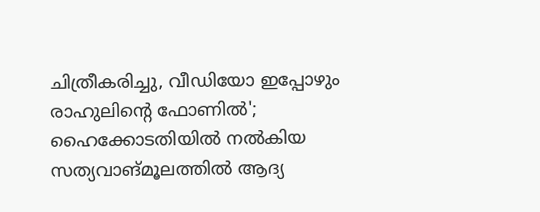ചിത്രീകരിച്ചു, വീഡിയോ ഇപ്പോഴും രാഹുലിന്‍റെ ഫോണിൽ'; ഹൈക്കോടതിയിൽ നൽകിയ സത്യവാങ്മൂലത്തിൽ ആദ്യ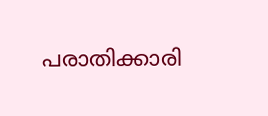പരാതിക്കാരി